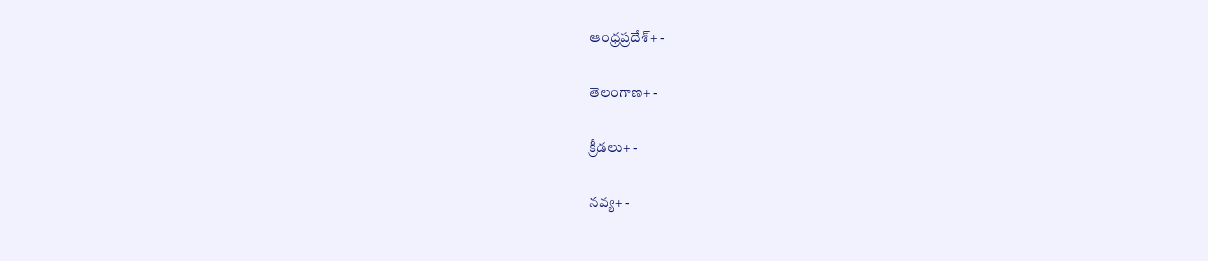ఆంధ్రప్రదేశ్+ -

తెలంగాణ+ -

క్రీడలు+ -

నవ్య+ -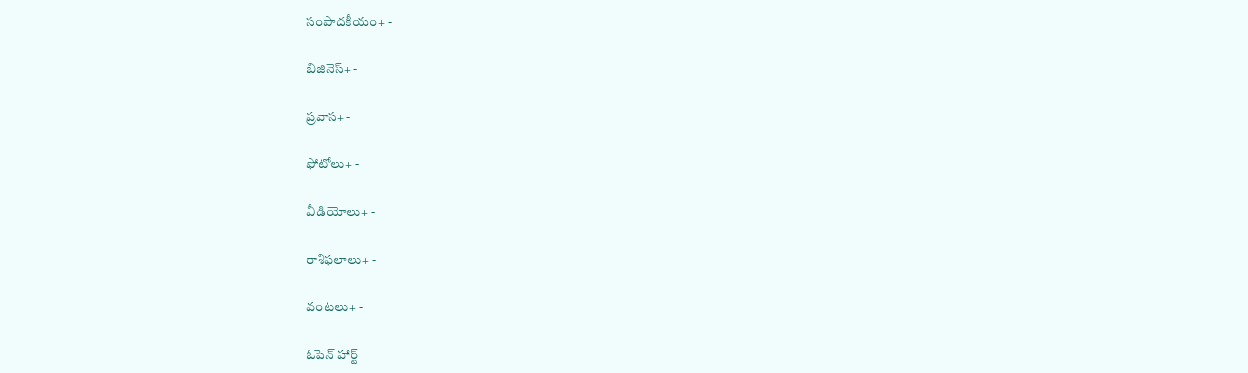సంపాదకీయం+ -

బిజినెస్+ -

ప్రవాస+ -

ఫోటోలు+ -

వీడియోలు+ -

రాశిఫలాలు+ -

వంటలు+ -

ఓపెన్ హార్ట్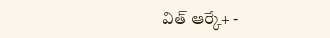విత్ ఆర్కే+ -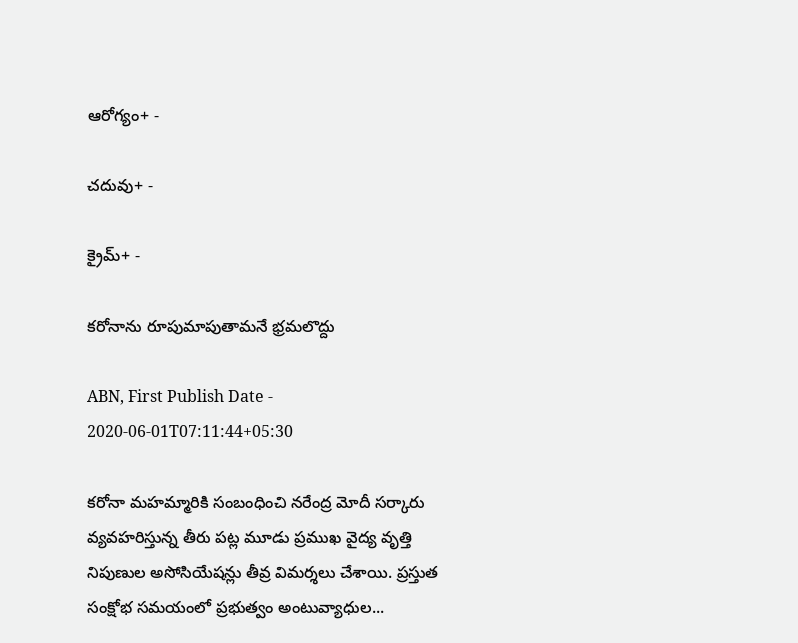ఆరోగ్యం+ -

చదువు+ -

క్రైమ్+ -

కరోనాను రూపుమాపుతామనే భ్రమలొద్దు

ABN, First Publish Date - 2020-06-01T07:11:44+05:30

కరోనా మహమ్మారికి సంబంధించి నరేంద్ర మోదీ సర్కారు వ్యవహరిస్తున్న తీరు పట్ల మూడు ప్రముఖ వైద్య వృత్తి నిపుణుల అసోసియేషన్లు తీవ్ర విమర్శలు చేశాయి. ప్రస్తుత సంక్షోభ సమయంలో ప్రభుత్వం అంటువ్యాధుల...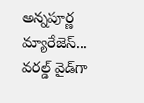అన్నపూర్ణ మ్యారేజెస్... వరల్డ్ వైడ్‌గా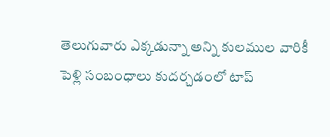తెలుగువారు ఎక్కడున్నా అన్ని కులముల వారికీ పెళ్లి సంబంధాలు కుదర్చడంలో టాప్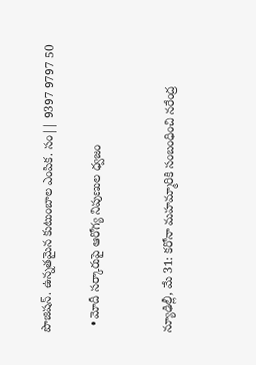పొజిషన్. ఉన్నతమైన కుటుంబాల ఎంపిక. సం|| 9397 9797 50

  • మోదీ సర్కారుపై ఆరోగ్య నిపుణుల ధ్వజం


న్యూఢిల్లీ, మే 31: కరోనా మహమ్మారికి సంబంధించి నరేంద్ర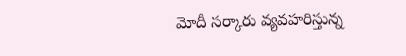మోదీ సర్కారు వ్యవహరిస్తున్న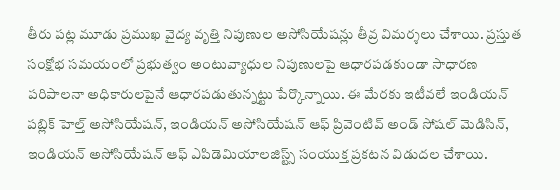తీరు పట్ల మూడు ప్రముఖ వైద్య వృత్తి నిపుణుల అసోసియేషన్లు తీవ్ర విమర్శలు చేశాయి. ప్రస్తుత సంక్షోభ సమయంలో ప్రభుత్వం అంటువ్యాధుల నిపుణులపై ఆధారపడకుండా సాధారణ పరిపాలనా అధికారులపైనే ఆధారపడుతున్నట్టు పేర్కొన్నాయి. ఈ మేరకు ఇటీవలే ఇండియన్‌ పబ్లిక్‌ హెల్త్‌ అసోసియేషన్‌, ఇండియన్‌ అసోసియేషన్‌ ఆఫ్‌ ప్రివెంటివ్‌ అండ్‌ సోషల్‌ మెడిసిన్‌, ఇండియన్‌ అసోసియేషన్‌ ఆఫ్‌ ఎపిడెమియాలజిస్ట్స్‌ సంయుక్త ప్రకటన విడుదల చేశాయి.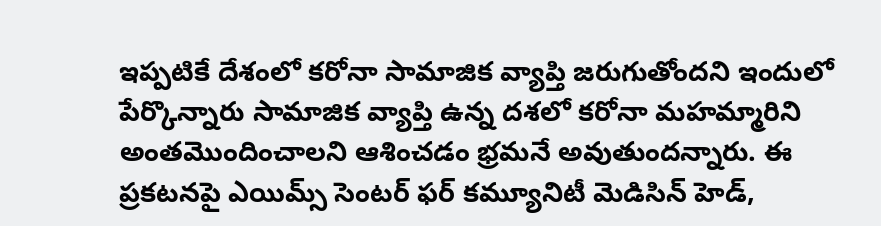ఇప్పటికే దేశంలో కరోనా సామాజిక వ్యాప్తి జరుగుతోందని ఇందులో పేర్కొన్నారు సామాజిక వ్యాప్తి ఉన్న దశలో కరోనా మహమ్మారిని అంతమొందించాలని ఆశించడం భ్రమనే అవుతుందన్నారు. ఈ ప్రకటనపై ఎయిమ్స్‌ సెంటర్‌ ఫర్‌ కమ్యూనిటీ మెడిసిన్‌ హెడ్‌,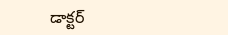డాక్టర్‌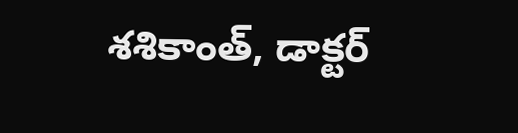శశికాంత్‌, డాక్టర్‌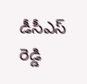డీసీఎస్‌ రెడ్డి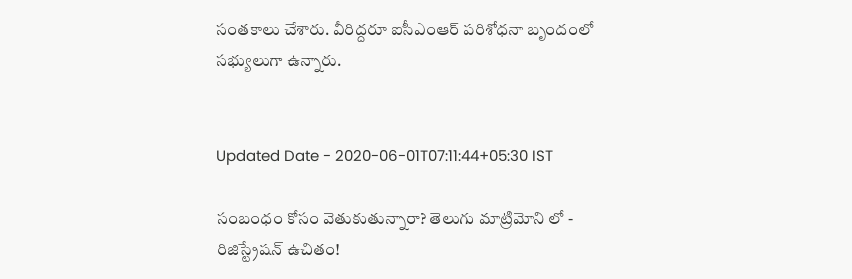సంతకాలు చేశారు. వీరిద్దరూ ఐసీఎంఆర్‌ పరిశోధనా బృందంలో సభ్యులుగా ఉన్నారు.


Updated Date - 2020-06-01T07:11:44+05:30 IST

సంబంధం కోసం వెతుకుతున్నారా? తెలుగు మాట్రిమోని లో - రిజిస్ట్రేషన్ ఉచితం!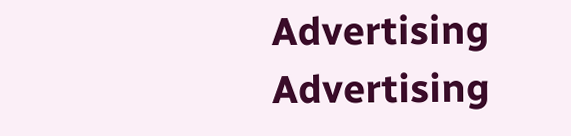Advertising
Advertising